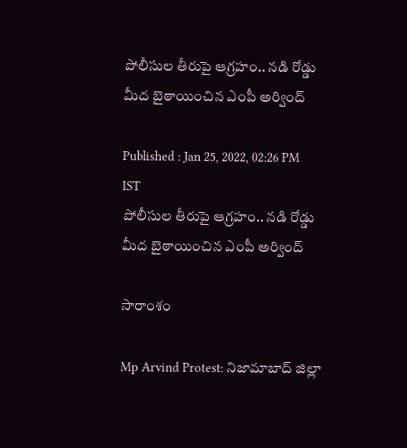పోలీసుల తీరుపై ఆగ్ర‌హం.. న‌డి రోడ్డు మీద బైఠాయించిన ఎంపీ అర్వింద్

Published : Jan 25, 2022, 02:26 PM IST
పోలీసుల తీరుపై ఆగ్ర‌హం.. న‌డి రోడ్డు మీద బైఠాయించిన ఎంపీ అర్వింద్

సారాంశం

Mp Arvind Protest: నిజామాబాద్ జిల్లా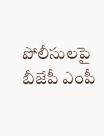పోలీసులపై బీజేపీ ఎంపీ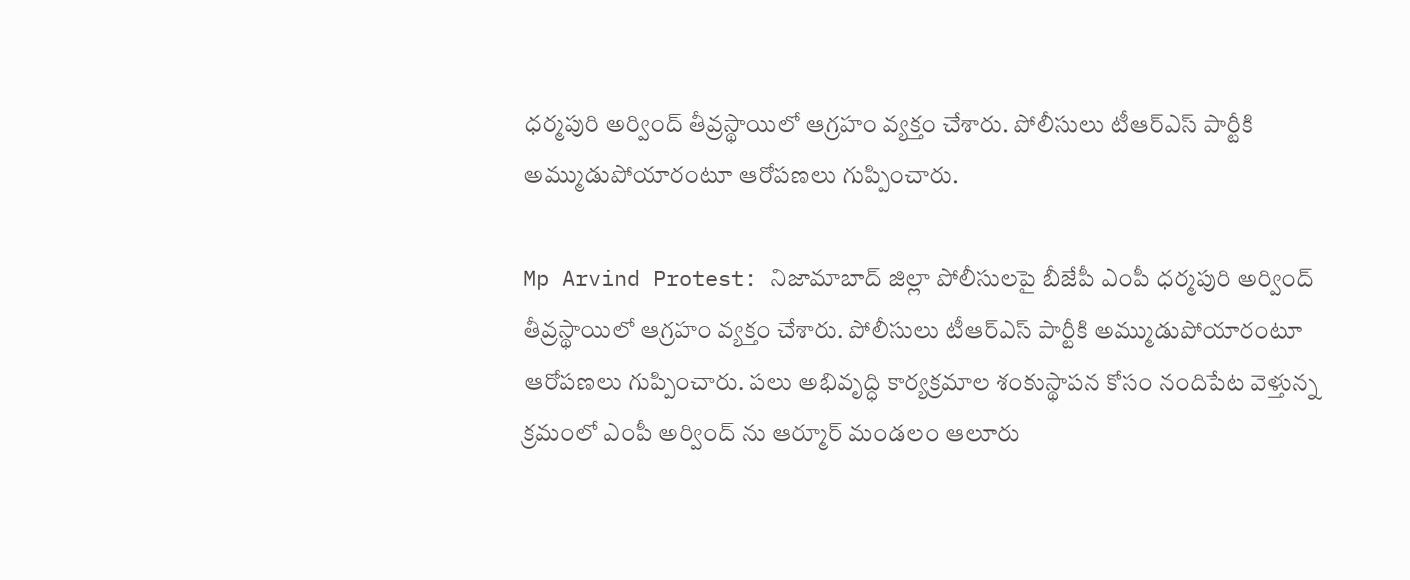ధర్మపురి అర్వింద్ తీవ్రస్థాయిలో ఆగ్రహం వ్యక్తం చేశారు. పోలీసులు టీఆర్ఎస్ పార్టీకి అమ్ముడుపోయారంటూ ఆరోపణలు గుప్పించారు.

Mp Arvind Protest: నిజామాబాద్ జిల్లా పోలీసులపై బీజేపీ ఎంపీ ధర్మపురి అర్వింద్ తీవ్రస్థాయిలో ఆగ్రహం వ్యక్తం చేశారు. పోలీసులు టీఆర్ఎస్ పార్టీకి అమ్ముడుపోయారంటూ ఆరోపణలు గుప్పించారు. పలు అభివృద్ధి కార్యక్రమాల శంకుస్థాపన కోసం నందిపేట వెళ్తున్న క్రమంలో ఎంపీ అర్వింద్ ను ఆర్మూర్ మండలం ఆలూరు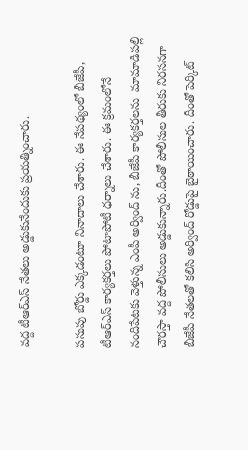వద్ద టీఆర్ఎస్ నేతలు అడ్డుకునేందుకు ప్రయత్నించారు.

పసుపు బోర్డు ఎక్కడంటూ నినాదాలు చేశారు. ఈ నేపథ్యంలో బీజేపీ, టీఆర్ఎస్ కార్యకర్తలు పోటాపోటీ ధర్నాలు చేశారు. ఈ క్రమంలోనే  నందిపేటకు వెళ్తున్న ఎంపీ అర్వింద్ ను, బీజేపీ కార్యకర్తలను  మామాడిపల్లి చౌరస్తా వ‌ద్ద పోలీసులు అడ్డుకున్నారు.దీంతో పోలీసుల తీరుకు నిరసనగా బీజేపీ నేతలతో కలిసి అర్వింద్ రోడ్డుపై బైఠాయించారు. దీంతో పెర్కిట్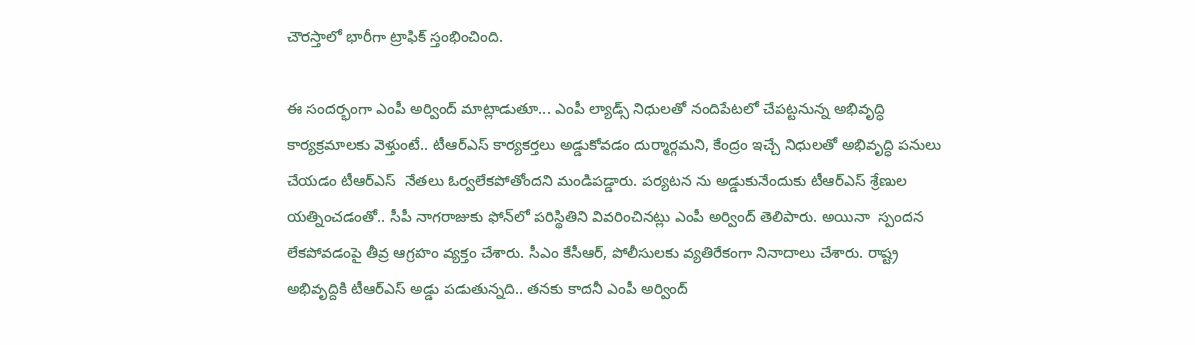చౌరస్తాలో భారీగా ట్రాఫిక్ స్తంభించింది.

ఈ సందర్భంగా ఎంపీ అర్వింద్ మాట్లాడుతూ... ఎంపీ ల్యాడ్స్ నిధులతో నందిపేటలో చేపట్టనున్న అభివృద్ధి కార్యక్రమాలకు వెళ్తుంటే.. టీఆర్ఎస్ కార్య‌క‌ర్త‌లు అడ్డుకోవడం దుర్మార్గమని, కేంద్రం ఇచ్చే నిధులతో అభివృద్ధి పనులు చేయ‌డం టీఆర్ఎస్  నేత‌లు ఓర్వలేకపోతోందని మండిపడ్డారు. పర్యటన ను అడ్డుకునేందుకు టీఆర్ఎస్ శ్రేణుల యత్నించడంతో.. సీపీ నాగరాజుకు ఫోన్‌లో పరిస్థితిని వివరించినట్లు ఎంపీ అర్వింద్ తెలిపారు. అయినా  స్పందన లేకపోవడంపై తీవ్ర ఆగ్ర‌హం వ్య‌క్తం చేశారు. సీఎం కేసీఆర్‌, పోలీసులకు వ్యతిరేకంగా నినాదాలు చేశారు. రాష్ట్ర అభివృద్దికి టీఆర్ఎస్ అడ్డు పడుతున్నది.. తనకు కాదనీ ఎంపీ అర్వింద్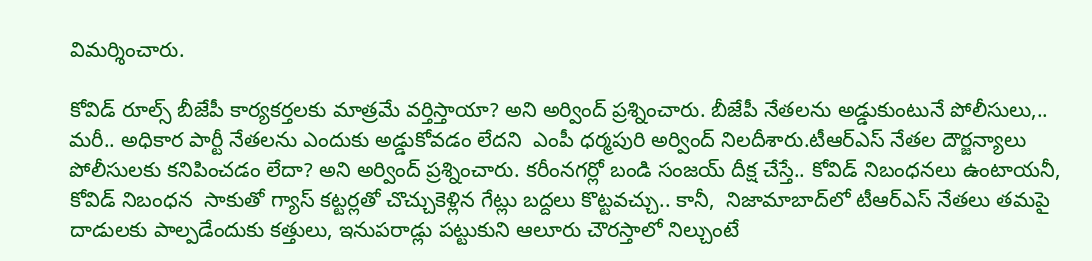విమర్శించారు.

కోవిడ్ రూల్స్ బీజేపీ కార్యకర్తలకు మాత్రమే వర్తిస్తాయా? అని అర్వింద్ ప్రశ్నించారు. బీజేపీ నేత‌ల‌ను అడ్డుకుంటునే పోలీసులు,.. మ‌రీ.. అధికార పార్టీ నేత‌ల‌ను ఎందుకు అడ్డుకోవ‌డం లేద‌ని  ఎంపీ ధర్మపురి అర్వింద్ నిల‌దీశారు.టీఆర్ఎస్ నేతల దౌర్జన్యాలు పోలీసులకు కనిపించడం లేదా? అని అర్వింద్ ప్రశ్నించారు. కరీంనగర్లో బండి సంజయ్ దీక్ష చేస్తే.. కోవిడ్ నిబంధనలు ఉంటాయ‌నీ, కోవిడ్ నిబంధ‌న  సాకుతో గ్యాస్ కట్టర్లతో చొచ్చుకెళ్లిన గేట్లు బ‌ద్ద‌లు కొట్ట‌వ‌చ్చు.. కానీ,  నిజామాబాద్‌లో టీఆర్ఎస్ నేతలు తమపై దాడులకు పాల్పడేందుకు కత్తులు, ఇనుపరాడ్లు పట్టుకుని ఆలూరు చౌరస్తాలో నిల్చుంటే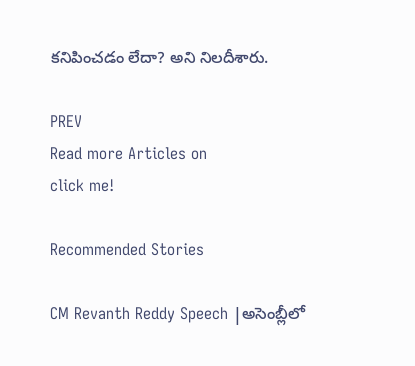కనిపించడం లేదా? అని నిలదీశారు.

PREV
Read more Articles on
click me!

Recommended Stories

CM Revanth Reddy Speech |అసెంబ్లీలో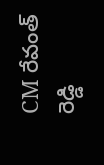CM రేవంత్ రెడ్డి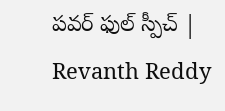పవర్ ఫుల్ స్పీచ్ | Revanth Reddy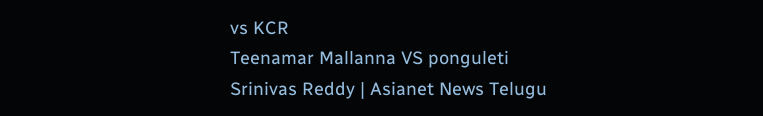vs KCR
Teenamar Mallanna VS ponguleti Srinivas Reddy | Asianet News Telugu